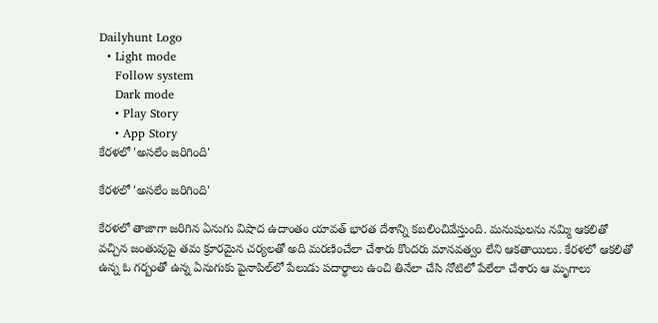Dailyhunt Logo
  • Light mode
    Follow system
    Dark mode
    • Play Story
    • App Story
కేరళలో 'అసలేం జరిగింది'

కేరళలో 'అసలేం జరిగింది'

కేరళలో తాజాగా జరిగిన ఏనుగు విషాద ఉదాంతం యావత్‌ భారత దేశాన్ని కబలించివేస్తుంది. మనుషులను నమ్మి ఆకలితో వచ్చిన జంతువుపై తమ క్రూరమైన చర్యలతో అది మరణించేలా చేశారు కొందరు మానవత్వం లేని ఆకతాయిలు. కేరళలో ఆకలితో ఉన్న ఓ గర్బంతో ఉన్న ఏనుగుకు పైనాపిల్‌లో పేలుడు పదార్థాలు ఉంచి తినేలా చేసి నోటిలో పేలేలా చేశారు ఆ మృగాలు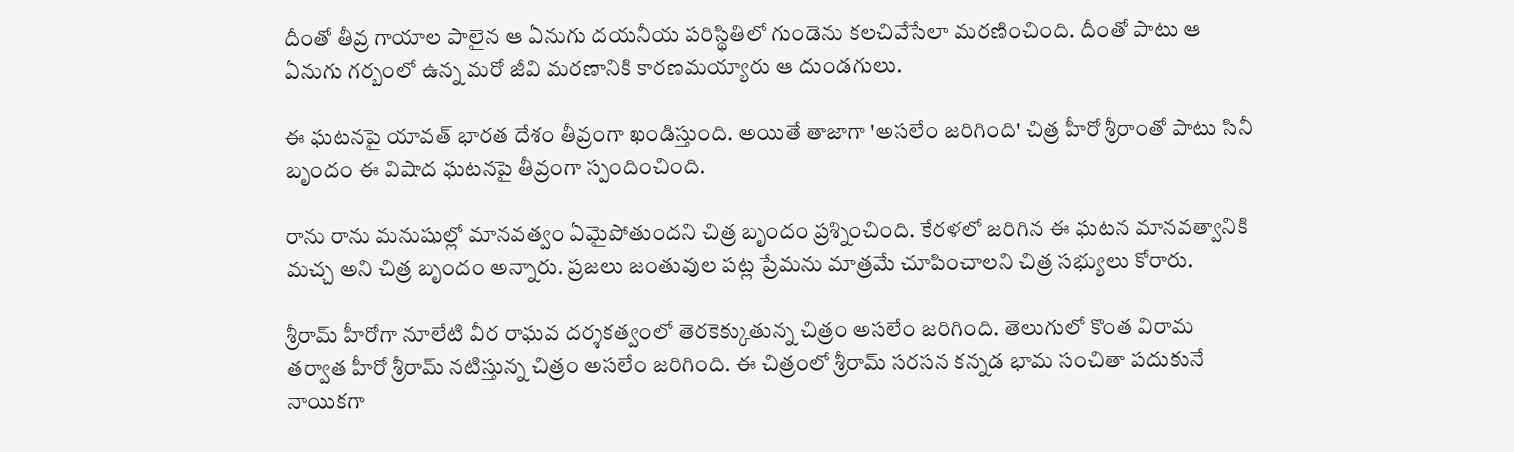దీంతో తీవ్ర గాయాల పాలైన ఆ ఏనుగు దయనీయ పరిస్థితిలో గుండెను కలచివేసేలా మరణించింది. దీంతో పాటు ఆ ఏనుగు గర్బంలో ఉన్న మరో జీవి మరణానికి కారణమయ్యారు ఆ దుండగులు.

ఈ ఘటనపై యావత్‌ భారత దేశం తీవ్రంగా ఖండిస్తుంది. అయితే తాజాగా 'అసలేం జరిగింది' చిత్ర హీరో శ్రీరాంతో పాటు సినీ బృందం ఈ విషాద ఘటనపై తీవ్రంగా స్పందించింది.

రాను రాను మనుషుల్లో మానవత్వం ఏమైపోతుందని చిత్ర బృందం ప్రశ్నించింది. కేరళలో జరిగిన ఈ ఘటన మానవత్వానికి మచ్చ అని చిత్ర బృందం అన్నారు. ప్రజలు జంతువుల పట్ల ప్రేమను మాత్రమే చూపించాలని చిత్ర సభ్యులు కోరారు.

శ్రీరామ్‌ హీరోగా నూలేటి వీర రాఘవ దర్శకత్వంలో తెరకెక్కుతున్న చిత్రం అసలేం జరిగింది. తెలుగులో కొంత విరామ తర్వాత హీరో శ్రీరామ్‌ నటిస్తున్న చిత్రం అసలేం జరిగింది. ఈ చిత్రంలో శ్రీరామ్‌ సరసన కన్నడ భామ సంచితా పదుకునే నాయికగా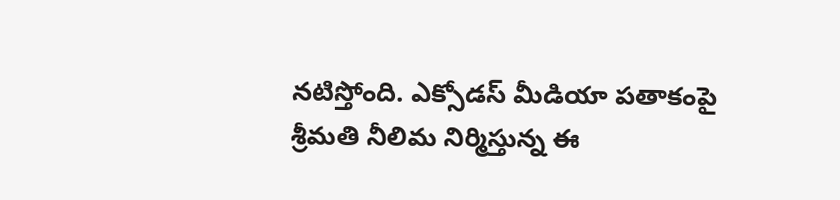నటిస్తోంది. ఎక్సోడస్‌ మీడియా పతాకంపై శ్రీమతి నీలిమ నిర్మిస్తున్న ఈ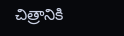చిత్రానికి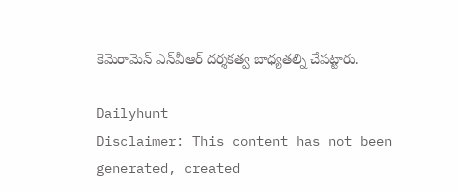కెమెరామెన్‌ ఎన్‌వీఆర్‌ దర్శకత్వ బాధ్యతల్ని చేపట్టారు.

Dailyhunt
Disclaimer: This content has not been generated, created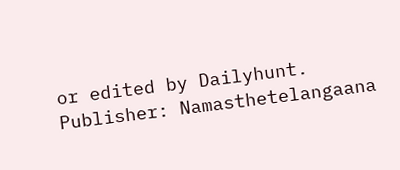or edited by Dailyhunt. Publisher: Namasthetelangaana